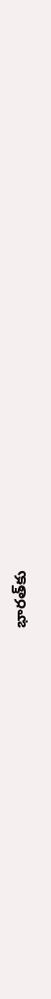భారత్‌కు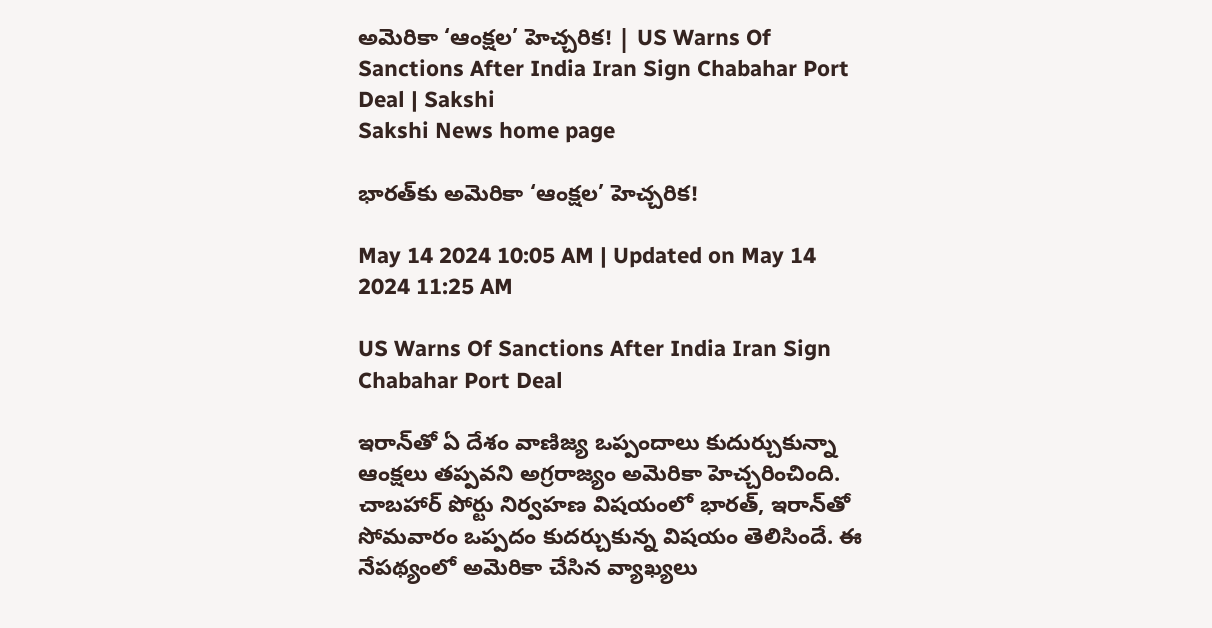అమెరికా ‘ఆంక్షల’ హెచ్చరిక! | US Warns Of Sanctions After India Iran Sign Chabahar Port Deal | Sakshi
Sakshi News home page

భారత్‌కు అమెరికా ‘ఆంక్షల’ హెచ్చరిక!

May 14 2024 10:05 AM | Updated on May 14 2024 11:25 AM

US Warns Of Sanctions After India Iran Sign Chabahar Port Deal

ఇరాన్‌తో ఏ దేశం వాణిజ్య ఒప్పందాలు కుదుర్చుకున్నా ఆంక్షలు తప్పవని అగ్రరాజ్యం అమెరికా హెచ్చరించింది.  చాబహార్ పోర్టు నిర్వహణ విషయంలో భారత్, ఇరాన్‌తో సోమవారం ఒప్పదం కుదర్చుకున్న విషయం తెలిసిందే. ఈ నేపథ్యంలో అమెరికా చేసిన వ్యాఖ్యలు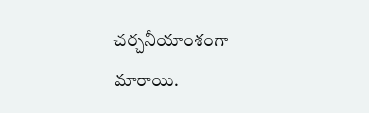చర్చనీయాంశంగా మారాయి.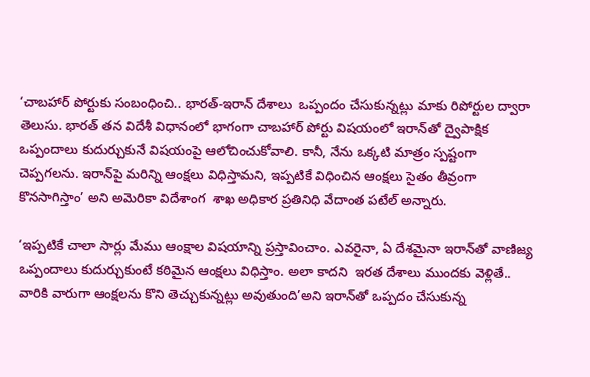‘చాబహార్‌ పోర్టుకు సంబంధించి.. భారత్‌-ఇరాన్‌ దేశాలు  ఒప్పందం చేసుకున్నట్లు మాకు రిపోర్టుల ద్వారా తెలుసు. భారత్‌ తన విదేశీ విధానంలో భాగంగా చాబహార్‌ పోర్టు విషయంలో ఇరాన్‌తో ద్వైపాక్షిక ఒప్పందాలు కుదుర్చుకునే విషయంపై ఆలోచించుకోవాలి. కానీ, నేను ఒక్కటి మాత్రం స్పష్టంగా చెప్పగలను. ఇరాన్‌పై మరిన్ని ఆంక్షలు విధిస్తామని, ఇప్పటికే విధించిన ఆంక్షలు సైతం తీవ్రంగా కొనసాగిస్తాం’ అని అమెరికా విదేశాంగ  శాఖ అధికార ప్రతినిధి వేదాంత పటేల్‌ అన్నారు.

‘ఇప్పటికే చాలా సార్లు మేము ఆంక్షాల విషయాన్ని ప్రస్తావించాం. ఎవరైనా, ఏ దేశమైనా ఇరాన్‌తో వాణిజ్య ఒప్పందాలు కుదుర్చుకుంటే కఠిమైన ఆంక్షలు విధిస్తాం. అలా కాదని  ఇరత దేశాలు ముందకు వెళ్లితే.. వారికి వారుగా ఆంక్షలను కొని తెచ్చుకున్నట్లు అవుతుంది’అని ఇరాన్‌తో ఒప్పదం చేసుకున్న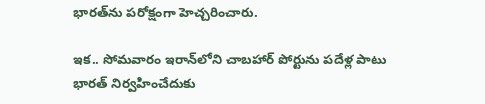భారత్‌ను పరోక్షంగా హెచ్చరించారు.

ఇక.. సోమవారం ఇరాన్‌లోని చాబహార్ పోర్టును పదేళ్ల పాటు భారత్‌ నిర్వహించేదుకు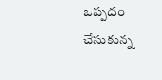ఒప్పదం చేసుకున్న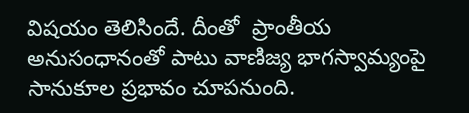విషయం తెలిసిందే. దీంతో  ప్రాంతీయ అనుసంధానంతో పాటు వాణిజ్య భాగస్వామ్యంపై సానుకూల ప్రభావం చూపనుంది.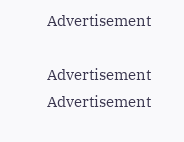Advertisement

Advertisement
Advertisement